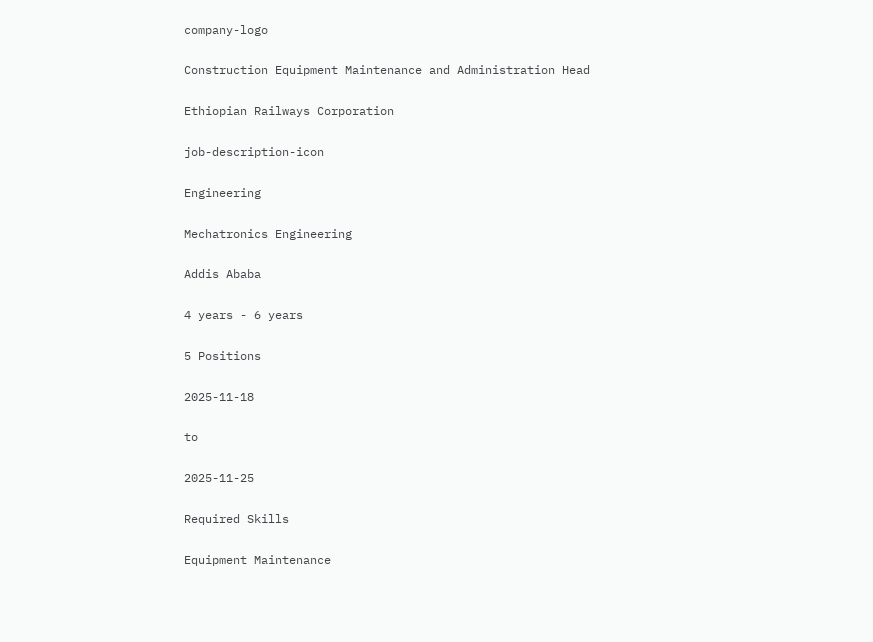company-logo

Construction Equipment Maintenance and Administration Head

Ethiopian Railways Corporation

job-description-icon

Engineering

Mechatronics Engineering

Addis Ababa

4 years - 6 years

5 Positions

2025-11-18

to

2025-11-25

Required Skills

Equipment Maintenance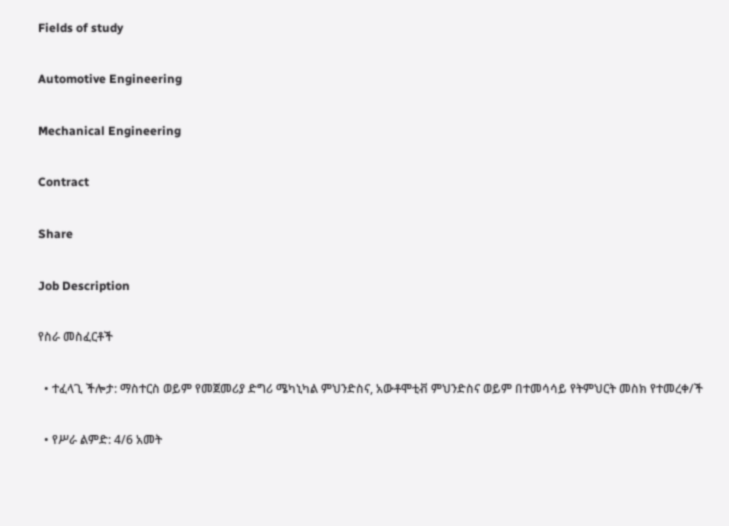Fields of study

Automotive Engineering

Mechanical Engineering

Contract

Share

Job Description

የስራ መስፈርቶች

  • ተፈላጊ ችሎታ: ማስተርስ ወይም የመጀመሪያ ድግሪ ሜካኒካል ምህንድስና, አውቶሞቲቭ ምህንድስና ወይም በተመሳሳይ የትምህርት መስክ የተመረቀ/ች

  • የሥራ ልምድ: 4/6 አመት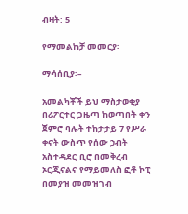ብዛት: 5

የማመልከቻ መመርያ፡

ማሳሰቢያ፡–

አመልካቾች ይህ ማስታወቂያ በሪፖርተር ጋዜጣ ከወጣበት ቀን ጀምሮ ባሉት ተከታታይ 7 የሥራ ቀናት ውስጥ የሰው ኃብት አስተዳደር ቢሮ በመቅረብ ኦርጂናልና የማይመለስ ፎቶ ኮፒ በመያዝ መመዝገብ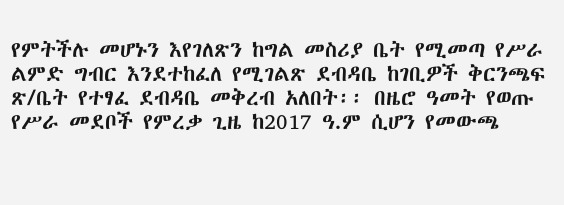የምትችሉ መሆኑን እየገለጽን ከግል መስሪያ ቤት የሚመጣ የሥራ ልምድ ግብር እንደተከፈለ የሚገልጽ ደብዳቤ ከገቢዎች ቅርንጫፍ ጽ/ቤት የተፃፈ ደብዳቤ መቅረብ አለበት፡፡ በዜሮ ዓመት የወጡ የሥራ መደቦች የምረቃ ጊዜ ከ2017 ዓ.ም ሲሆን የመውጫ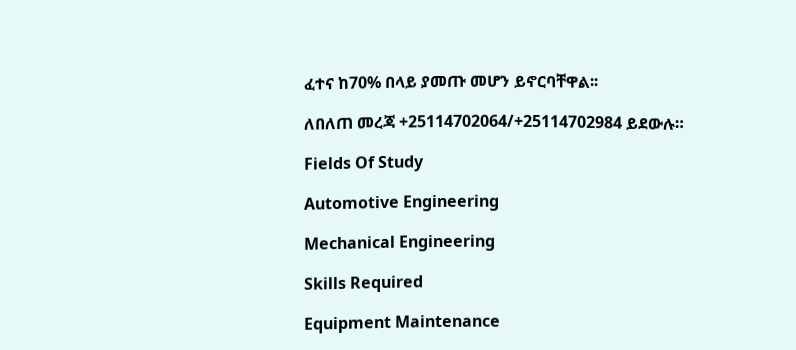ፈተና ከ70% በላይ ያመጡ መሆን ይኖርባቸዋል፡፡

ለበለጠ መረጃ +25114702064/+25114702984 ይደውሉ።

Fields Of Study

Automotive Engineering

Mechanical Engineering

Skills Required

Equipment Maintenance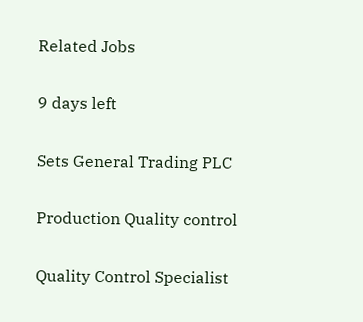Related Jobs

9 days left

Sets General Trading PLC

Production Quality control

Quality Control Specialist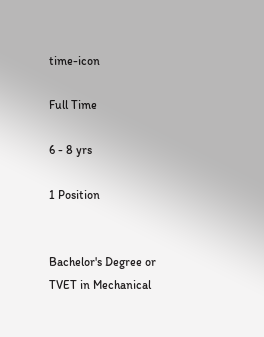time-icon

Full Time

6 - 8 yrs

1 Position


Bachelor's Degree or TVET in Mechanical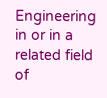Engineering in or in a related field of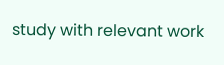study with relevant work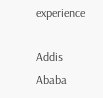experience

Addis Ababa